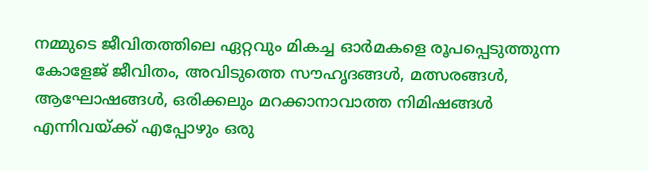നമ്മുടെ ജീവിതത്തിലെ ഏറ്റവും മികച്ച ഓർമകളെ രൂപപ്പെടുത്തുന്ന കോളേജ് ജീവിതം, അവിടുത്തെ സൗഹൃദങ്ങൾ, മത്സരങ്ങൾ, ആഘോഷങ്ങൾ, ഒരിക്കലും മറക്കാനാവാത്ത നിമിഷങ്ങൾ എന്നിവയ്ക്ക് എപ്പോഴും ഒരു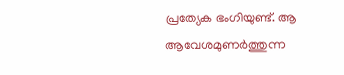പ്രത്യേക ഭംഗിയുണ്ട്. ആ ആവേശമുണർത്തുന്ന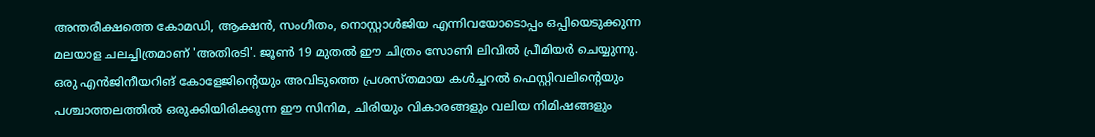അന്തരീക്ഷത്തെ കോമഡി, ആക്ഷൻ, സംഗീതം, നൊസ്റ്റാൾജിയ എന്നിവയോടൊപ്പം ഒപ്പിയെടുക്കുന്ന മലയാള ചലച്ചിത്രമാണ് 'അതിരടി'. ജൂൺ 19 മുതൽ ഈ ചിത്രം സോണി ലിവിൽ പ്രീമിയർ ചെയ്യുന്നു. ഒരു എൻജിനീയറിങ് കോളേജിൻ്റെയും അവിടുത്തെ പ്രശസ്തമായ കൾച്ചറൽ ഫെസ്റ്റിവലിൻ്റെയും പശ്ചാത്തലത്തിൽ ഒരുക്കിയിരിക്കുന്ന ഈ സിനിമ, ചിരിയും വികാരങ്ങളും വലിയ നിമിഷങ്ങളും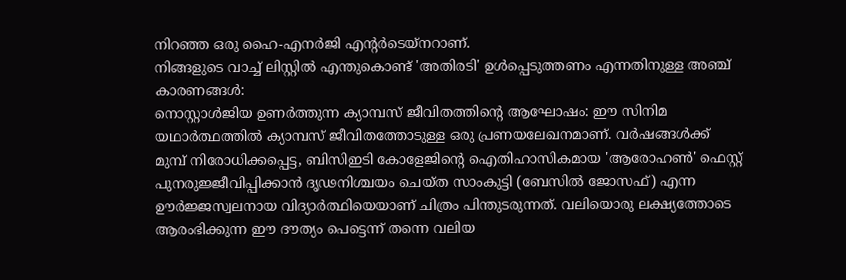നിറഞ്ഞ ഒരു ഹൈ-എനർജി എൻ്റർടെയ്നറാണ്.
നിങ്ങളുടെ വാച്ച് ലിസ്റ്റിൽ എന്തുകൊണ്ട് 'അതിരടി' ഉൾപ്പെടുത്തണം എന്നതിനുള്ള അഞ്ച് കാരണങ്ങൾ:
നൊസ്റ്റാൾജിയ ഉണർത്തുന്ന ക്യാമ്പസ് ജീവിതത്തിൻ്റെ ആഘോഷം: ഈ സിനിമ യഥാർത്ഥത്തിൽ ക്യാമ്പസ് ജീവിതത്തോടുള്ള ഒരു പ്രണയലേഖനമാണ്. വർഷങ്ങൾക്ക് മുമ്പ് നിരോധിക്കപ്പെട്ട, ബിസിഇടി കോളേജിൻ്റെ ഐതിഹാസികമായ 'ആരോഹൺ' ഫെസ്റ്റ് പുനരുജ്ജീവിപ്പിക്കാൻ ദൃഢനിശ്ചയം ചെയ്ത സാംകുട്ടി (ബേസിൽ ജോസഫ്) എന്ന ഊർജ്ജസ്വലനായ വിദ്യാർത്ഥിയെയാണ് ചിത്രം പിന്തുടരുന്നത്. വലിയൊരു ലക്ഷ്യത്തോടെ ആരംഭിക്കുന്ന ഈ ദൗത്യം പെട്ടെന്ന് തന്നെ വലിയ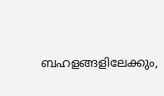ബഹളങ്ങളിലേക്കും,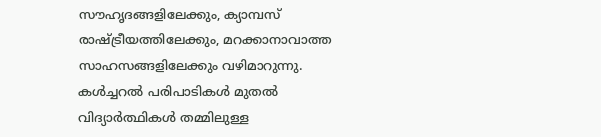സൗഹൃദങ്ങളിലേക്കും, ക്യാമ്പസ് രാഷ്ട്രീയത്തിലേക്കും, മറക്കാനാവാത്ത സാഹസങ്ങളിലേക്കും വഴിമാറുന്നു. കൾച്ചറൽ പരിപാടികൾ മുതൽ വിദ്യാർത്ഥികൾ തമ്മിലുള്ള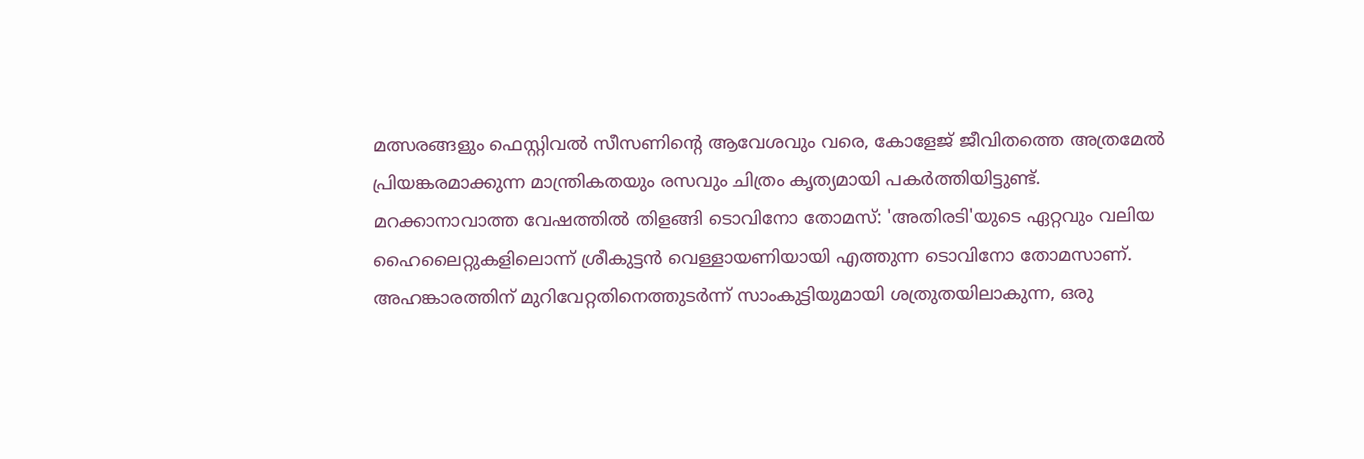മത്സരങ്ങളും ഫെസ്റ്റിവൽ സീസണിൻ്റെ ആവേശവും വരെ, കോളേജ് ജീവിതത്തെ അത്രമേൽ പ്രിയങ്കരമാക്കുന്ന മാന്ത്രികതയും രസവും ചിത്രം കൃത്യമായി പകർത്തിയിട്ടുണ്ട്.
മറക്കാനാവാത്ത വേഷത്തിൽ തിളങ്ങി ടൊവിനോ തോമസ്: 'അതിരടി'യുടെ ഏറ്റവും വലിയ ഹൈലൈറ്റുകളിലൊന്ന് ശ്രീകുട്ടൻ വെള്ളായണിയായി എത്തുന്ന ടൊവിനോ തോമസാണ്. അഹങ്കാരത്തിന് മുറിവേറ്റതിനെത്തുടർന്ന് സാംകുട്ടിയുമായി ശത്രുതയിലാകുന്ന, ഒരു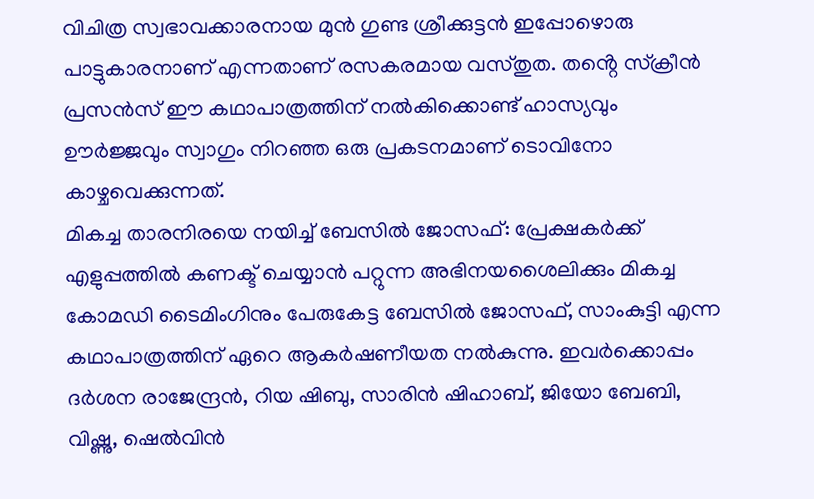വിചിത്ര സ്വഭാവക്കാരനായ മുൻ ഗുണ്ട ശ്രീക്കുട്ടൻ ഇപ്പോഴൊരു പാട്ടുകാരനാണ് എന്നതാണ് രസകരമായ വസ്തുത. തൻ്റെ സ്ക്രീൻ പ്രസൻസ് ഈ കഥാപാത്രത്തിന് നൽകിക്കൊണ്ട് ഹാസ്യവും ഊർജ്ജവും സ്വാഗും നിറഞ്ഞ ഒരു പ്രകടനമാണ് ടൊവിനോ കാഴ്ചവെക്കുന്നത്.
മികച്ച താരനിരയെ നയിച്ച് ബേസിൽ ജോസഫ്: പ്രേക്ഷകർക്ക് എളുപ്പത്തിൽ കണക്ട് ചെയ്യാൻ പറ്റുന്ന അഭിനയശൈലിക്കും മികച്ച കോമഡി ടൈമിംഗിനും പേരുകേട്ട ബേസിൽ ജോസഫ്, സാംകുട്ടി എന്ന കഥാപാത്രത്തിന് ഏറെ ആകർഷണീയത നൽകുന്നു. ഇവർക്കൊപ്പം ദർശന രാജേന്ദ്രൻ, റിയ ഷിബു, സാരിൻ ഷിഹാബ്, ജിയോ ബേബി, വിഷ്ണു, ഷെൽവിൻ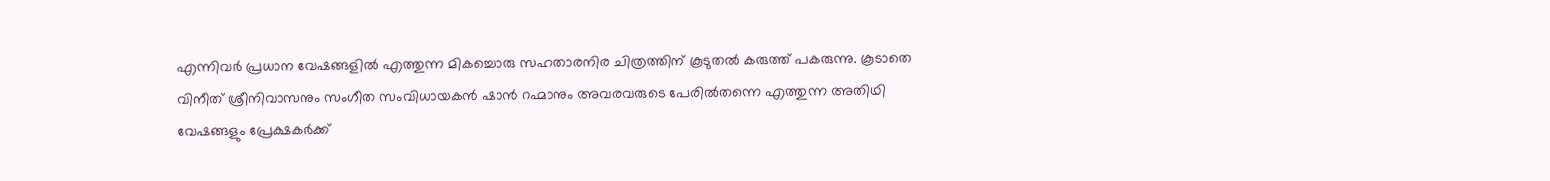എന്നിവർ പ്രധാന വേഷങ്ങളിൽ എത്തുന്ന മികച്ചൊരു സഹതാരനിര ചിത്രത്തിന് കൂടുതൽ കരുത്ത് പകരുന്നു. കൂടാതെ വിനീത് ശ്രീനിവാസനും സംഗീത സംവിധായകൻ ഷാൻ റഹ്മാനും അവരവരുടെ പേരിൽതന്നെ എത്തുന്ന അതിഥി വേഷങ്ങളും പ്രേക്ഷകർക്ക്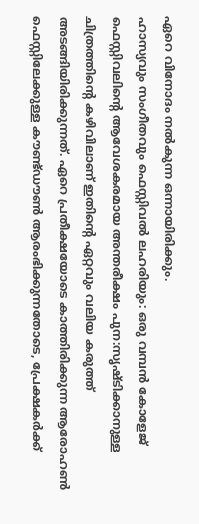ഏറെ വിനോദം നൽകുന്ന ഒന്നായിരിക്കും.
ഹാസ്യവും സംഗീതവും ഫെസ്റ്റിവൽ ലഹരിയും: ഒരു വമ്പൻ കോളേജ് ഫെസ്റ്റിവലിൻ്റെ ആവേശകരമായ അന്തരീക്ഷം പുന:സൃഷ്ടിക്കാനുള്ള ചിത്രത്തിൻ്റെ കഴിവിലാണ് ഇതിൻ്റെ ഏറ്റവും വലിയ കരുത്ത് അടങ്ങിയിരിക്കുന്നത്. ഏറെ പ്രതീക്ഷയോടെ കാത്തിരിക്കുന്ന ആരോഹൺ ഫെസ്റ്റിലേക്കുള്ള കൗണ്ട്ഡൗൺ ആരംഭിക്കുന്നതോടെ, പ്രേക്ഷകർക്ക്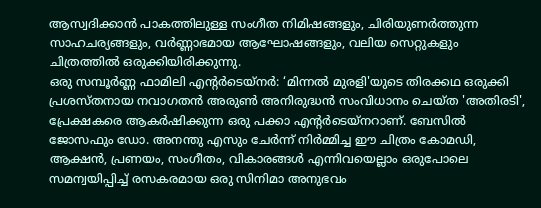ആസ്വദിക്കാൻ പാകത്തിലുള്ള സംഗീത നിമിഷങ്ങളും, ചിരിയുണർത്തുന്ന സാഹചര്യങ്ങളും, വർണ്ണാഭമായ ആഘോഷങ്ങളും, വലിയ സെറ്റുകളും ചിത്രത്തിൽ ഒരുക്കിയിരിക്കുന്നു.
ഒരു സമ്പൂർണ്ണ ഫാമിലി എൻ്റർടെയ്നർ: ‘മിന്നൽ മുരളി'യുടെ തിരക്കഥ ഒരുക്കി പ്രശസ്തനായ നവാഗതൻ അരുൺ അനിരുദ്ധൻ സംവിധാനം ചെയ്ത 'അതിരടി', പ്രേക്ഷകരെ ആകർഷിക്കുന്ന ഒരു പക്കാ എൻ്റർടെയ്നറാണ്. ബേസിൽ ജോസഫും ഡോ. അനന്തു എസും ചേർന്ന് നിർമ്മിച്ച ഈ ചിത്രം കോമഡി, ആക്ഷൻ, പ്രണയം, സംഗീതം, വികാരങ്ങൾ എന്നിവയെല്ലാം ഒരുപോലെ സമന്വയിപ്പിച്ച് രസകരമായ ഒരു സിനിമാ അനുഭവം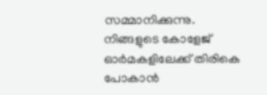സമ്മാനിക്കുന്നു.
നിങ്ങളുടെ കോളേജ് ഓർമകളിലേക്ക് തിരികെ പോകാൻ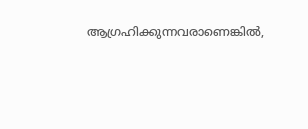ആഗ്രഹിക്കുന്നവരാണെങ്കിൽ,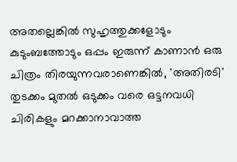അതല്ലെങ്കിൽ സുഹൃത്തുക്കളോടും കുടുംബത്തോടും ഒപ്പം ഇരുന്ന് കാണാൻ ഒരു ചിത്രം തിരയുന്നവരാണെങ്കിൽ, 'അതിരടി' തുടക്കം മുതൽ ഒടുക്കം വരെ ഒട്ടനവധി ചിരികളും മറക്കാനാവാത്ത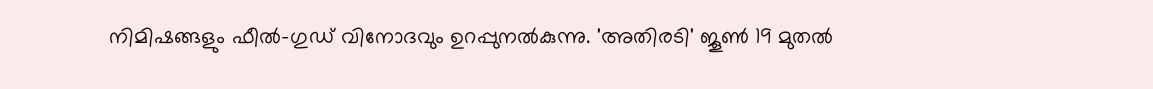നിമിഷങ്ങളും ഫീൽ-ഗുഡ് വിനോദവും ഉറപ്പുനൽകുന്നു. 'അതിരടി' ജൂൺ 19 മുതൽ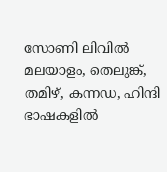സോണി ലിവിൽ മലയാളം, തെലുങ്ക്, തമിഴ്, കന്നഡ, ഹിന്ദി ഭാഷകളിൽ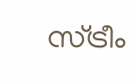സ്ട്രീം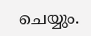ചെയ്യും.